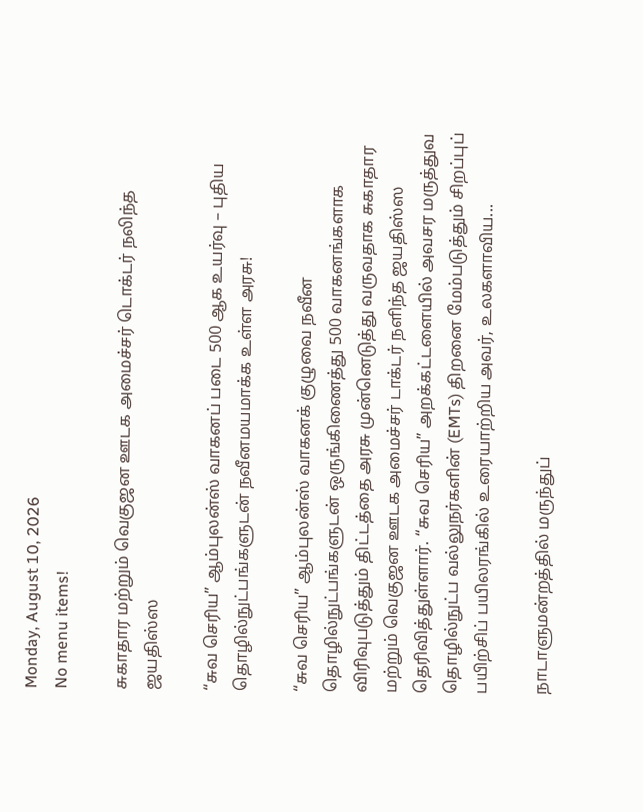Monday, August 10, 2026
No menu items!

சுகாதார மற்றும் வெகுஜன ஊடக அமைச்சர் டொக்டர் நலிந்த ஜயதிஸ்ஸ

“சுவ செரிய” ஆம்புலன்ஸ் வாகனப் படை 500 ஆக உயர்வு – புதிய தொழில்நுட்பங்களுடன் நவீனமயமாக்க உள்ள அரசு!

“சுவ செரிய” ஆம்புலன்ஸ் வாகனக் குழுவை நவீன தொழில்நுட்பங்களுடன் ஒருங்கிணைத்து 500 வாகனங்களாக விரிவுபடுத்தும் திட்டத்தை அரசு முன்னெடுத்து வருவதாக சுகாதார மற்றும் வெகுஜன ஊடக அமைச்சர் டாக்டர் நளிந்த ஜயதிஸ்ஸ தெரிவித்துள்ளார். “சுவ செரிய” அறக்கட்டளையில் அவசர மருத்துவ தொழில்நுட்ப வல்லுநர்களின் (EMTs) திறனை மேம்படுத்தும் சிறப்புப் பயிற்சிப் பயிலரங்கில் உரையாற்றிய அவர், உலகளாவிய...

நாடாளுமன்றத்தில் மருந்துப்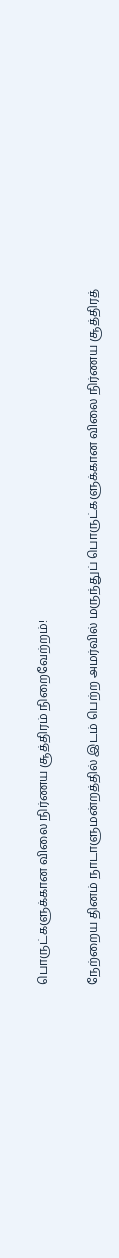பொருட்களுக்கான விலை நிர்ணய சூத்திரம் நிறைவேற்றம்!

நேற்றைய தினம் நாடாளுமன்றத்தில் இடம் பெற்ற அமர்வில் மருந்துப் பொருட்களுக்கான விலை நிர்ணய சூத்திரத்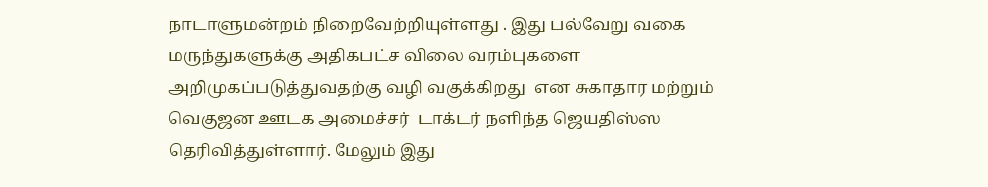நாடாளுமன்றம் நிறைவேற்றியுள்ளது . இது பல்வேறு வகை மருந்துகளுக்கு அதிகபட்ச விலை வரம்புகளை அறிமுகப்படுத்துவதற்கு வழி வகுக்கிறது  என சுகாதார மற்றும் வெகுஜன ஊடக அமைச்சர்  டாக்டர் நளிந்த ஜெயதிஸ்ஸ  தெரிவித்துள்ளார். மேலும் இது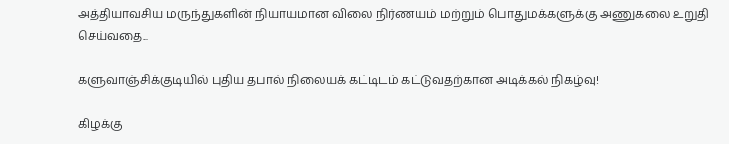அத்தியாவசிய மருந்துகளின் நியாயமான விலை நிர்ணயம் மற்றும் பொதுமக்களுக்கு அணுகலை உறுதி செய்வதை...

களுவாஞ்சிக்குடியில் புதிய தபால் நிலையக் கட்டிடம் கட்டுவதற்கான அடிக்கல் நிகழ்வு!

கிழக்கு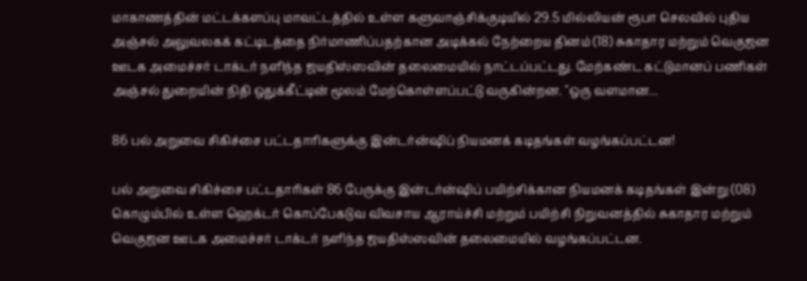மாகாணத்தின் மட்டக்களப்பு மாவட்டத்தில் உள்ள களுவாஞ்சிக்குடியில் 29.5 மில்லியன் ரூபா செலவில் புதிய அஞ்சல் அலுவலகக் கட்டிடத்தை நிர்மாணிப்பதற்கான அடிக்கல் நேற்றைய தினம் (18) சுகாதார மற்றும் வெகுஜன ஊடக அமைச்சர் டாக்டர் நளிந்த ஜயதிஸ்ஸவின் தலைமையில் நாட்டப்பட்டது. மேற்கண்ட கட்டுமானப் பணிகள் அஞ்சல் துறையின் நிதி ஒதுக்கீட்டின் மூலம் மேற்கொள்ளப்பட்டு வருகின்றன. "ஒரு வளமான...

86 பல் அறுவை சிகிச்சை பட்டதாரிகளுக்கு இன்டர்ன்ஷிப் நியமனக் கடிதங்கள் வழங்கப்பட்டன!

பல் அறுவை சிகிச்சை பட்டதாரிகள் 86 பேருக்கு இன்டர்ன்ஷிப் பயிற்சிக்கான நியமனக் கடிதங்கள் இன்று (08) கொழும்பில் உள்ள ஹெக்டர் கொப்பேகடுவ விவசாய ஆராய்ச்சி மற்றும் பயிற்சி நிறுவனத்தில் சுகாதார மற்றும் வெகுஜன ஊடக அமைச்சர் டாக்டர் நளிந்த ஜயதிஸ்ஸவின் தலைமையில் வழங்கப்பட்டன.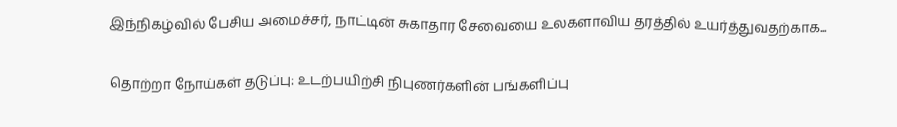இந்நிகழ்வில் பேசிய அமைச்சர், நாட்டின் சுகாதார சேவையை உலகளாவிய தரத்தில் உயர்த்துவதற்காக...

தொற்றா நோய்கள் தடுப்பு: உடற்பயிற்சி நிபுணர்களின் பங்களிப்பு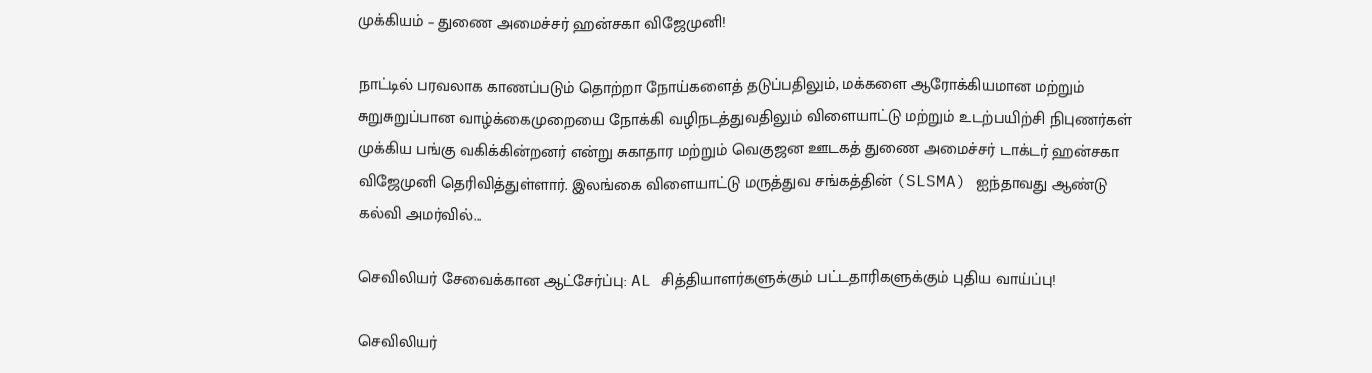முக்கியம் – துணை அமைச்சர் ஹன்சகா விஜேமுனி!

நாட்டில் பரவலாக காணப்படும் தொற்றா நோய்களைத் தடுப்பதிலும், மக்களை ஆரோக்கியமான மற்றும் சுறுசுறுப்பான வாழ்க்கைமுறையை நோக்கி வழிநடத்துவதிலும் விளையாட்டு மற்றும் உடற்பயிற்சி நிபுணர்கள் முக்கிய பங்கு வகிக்கின்றனர் என்று சுகாதார மற்றும் வெகுஜன ஊடகத் துணை அமைச்சர் டாக்டர் ஹன்சகா விஜேமுனி தெரிவித்துள்ளார். இலங்கை விளையாட்டு மருத்துவ சங்கத்தின் (SLSMA) ஐந்தாவது ஆண்டு கல்வி அமர்வில்...

செவிலியர் சேவைக்கான ஆட்சேர்ப்பு: AL சித்தியாளர்களுக்கும் பட்டதாரிகளுக்கும் புதிய வாய்ப்பு!

செவிலியர்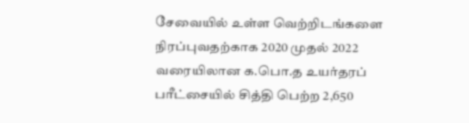சேவையில் உள்ள வெற்றிடங்களை நிரப்புவதற்காக 2020 முதல் 2022 வரையிலான க.பொ.த உயர்தரப் பரீட்சையில் சித்தி பெற்ற 2,650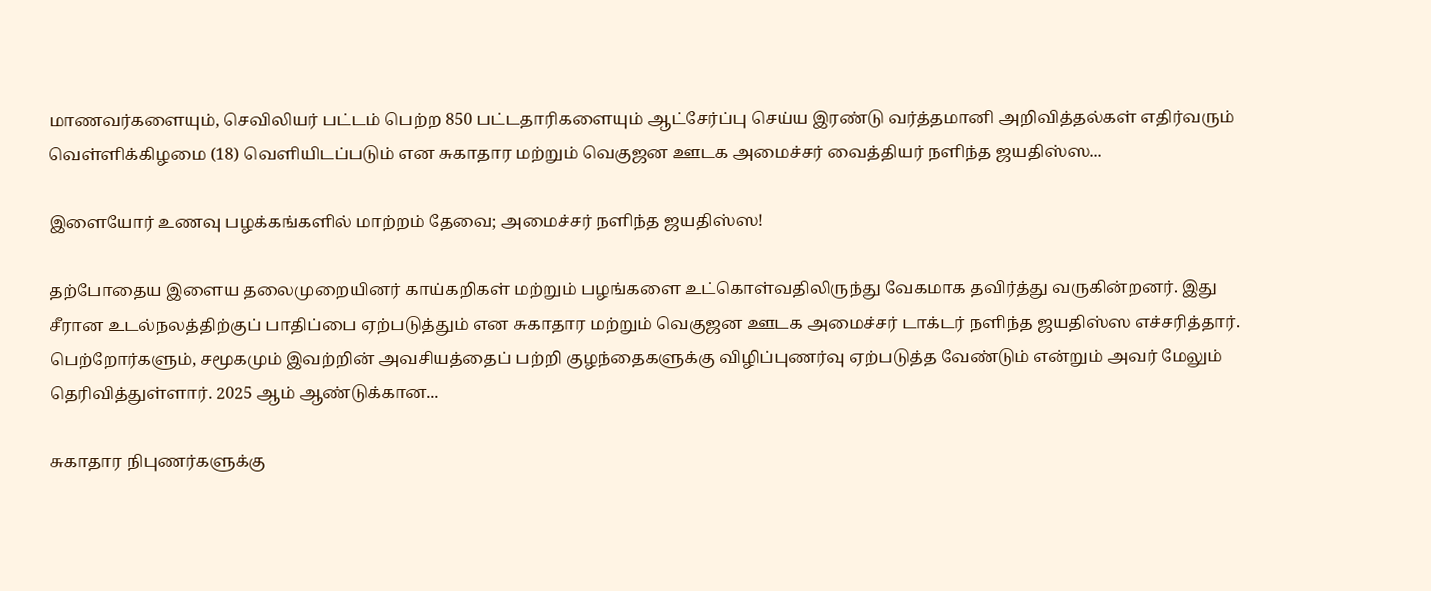மாணவர்களையும், செவிலியர் பட்டம் பெற்ற 850 பட்டதாரிகளையும் ஆட்சேர்ப்பு செய்ய இரண்டு வர்த்தமானி அறிவித்தல்கள் எதிர்வரும் வெள்ளிக்கிழமை (18) வெளியிடப்படும் என சுகாதார மற்றும் வெகுஜன ஊடக அமைச்சர் வைத்தியர் நளிந்த ஜயதிஸ்ஸ...

இளையோர் உணவு பழக்கங்களில் மாற்றம் தேவை; அமைச்சர் நளிந்த ஜயதிஸ்ஸ!

தற்போதைய இளைய தலைமுறையினர் காய்கறிகள் மற்றும் பழங்களை உட்கொள்வதிலிருந்து வேகமாக தவிர்த்து வருகின்றனர். இது சீரான உடல்நலத்திற்குப் பாதிப்பை ஏற்படுத்தும் என சுகாதார மற்றும் வெகுஜன ஊடக அமைச்சர் டாக்டர் நளிந்த ஜயதிஸ்ஸ எச்சரித்தார். பெற்றோர்களும், சமூகமும் இவற்றின் அவசியத்தைப் பற்றி குழந்தைகளுக்கு விழிப்புணர்வு ஏற்படுத்த வேண்டும் என்றும் அவர் மேலும் தெரிவித்துள்ளார். 2025 ஆம் ஆண்டுக்கான...

சுகாதார நிபுணர்களுக்கு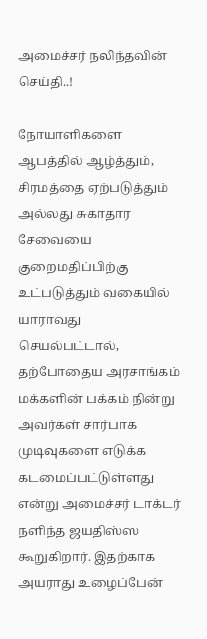அமைச்சர் நலிந்தவின் செய்தி..!

நோயாளிகளை ஆபத்தில் ஆழ்த்தும், சிரமத்தை ஏற்படுத்தும் அல்லது சுகாதார சேவையை குறைமதிப்பிற்கு உட்படுத்தும் வகையில் யாராவது செயல்பட்டால், தற்போதைய அரசாங்கம் மக்களின் பக்கம் நின்று அவர்கள் சார்பாக முடிவுகளை எடுக்க கடமைப்பட்டுள்ளது என்று அமைச்சர் டாக்டர் நளிந்த ஜயதிஸ்ஸ கூறுகிறார். இதற்காக அயராது உழைப்பேன்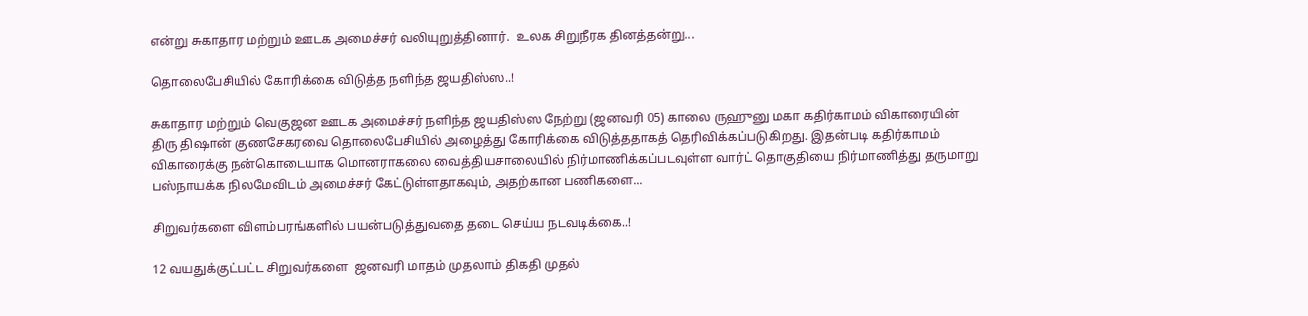என்று சுகாதார மற்றும் ஊடக அமைச்சர் வலியுறுத்தினார்.  உலக சிறுநீரக தினத்தன்று...

தொலைபேசியில் கோரிக்கை விடுத்த நளிந்த ஜயதிஸ்ஸ..!

சுகாதார மற்றும் வெகுஜன ஊடக அமைச்சர் நளிந்த ஜயதிஸ்ஸ நேற்று (ஜனவரி 05) காலை ருஹுனு மகா கதிர்காமம் விகாரையின் திரு திஷான் குணசேகரவை தொலைபேசியில் அழைத்து கோரிக்கை விடுத்ததாகத் தெரிவிக்கப்படுகிறது. இதன்படி கதிர்காமம் விகாரைக்கு நன்கொடையாக மொனராகலை வைத்தியசாலையில் நிர்மாணிக்கப்படவுள்ள வார்ட் தொகுதியை நிர்மாணித்து தருமாறு பஸ்நாயக்க நிலமேவிடம் அமைச்சர் கேட்டுள்ளதாகவும், அதற்கான பணிகளை...

சிறுவர்களை விளம்பரங்களில் பயன்படுத்துவதை தடை செய்ய நடவடிக்கை..!

12 வயதுக்குட்பட்ட சிறுவர்களை  ஜனவரி மாதம் முதலாம் திகதி முதல்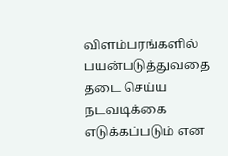விளம்பரங்களில் பயன்படுத்துவதை தடை செய்ய நடவடிக்கை எடுக்கப்படும் என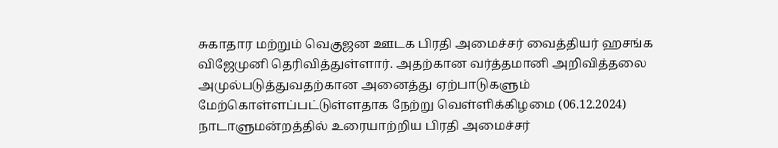சுகாதார மற்றும் வெகுஜன ஊடக பிரதி அமைச்சர் வைத்தியர் ஹசங்க விஜேமுனி தெரிவித்துள்ளார். அதற்கான வர்த்தமானி அறிவித்தலை அமுல்படுத்துவதற்கான அனைத்து ஏற்பாடுகளும் மேற்கொள்ளப்பட்டுள்ளதாக நேற்று வெள்ளிக்கிழமை (06.12.2024) நாடாளுமன்றத்தில் உரையாற்றிய பிரதி அமைச்சர்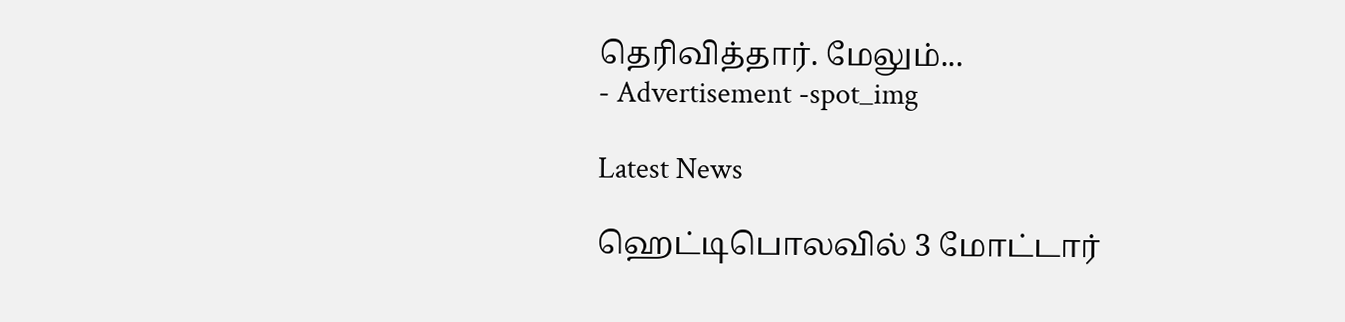தெரிவித்தார். மேலும்...
- Advertisement -spot_img

Latest News

ஹெட்டிபொலவில் 3 மோட்டார்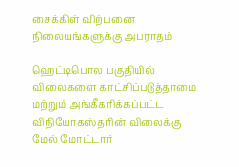சைக்கிள் விற்பனை நிலையங்களுக்கு அபராதம்

ஹெட்டிபொல பகுதியில் விலைகளை காட்சிப்படுத்தாமை மற்றும் அங்கீகரிக்கப்பட்ட விநியோகஸ்தரின் விலைக்கு மேல் மோட்டார்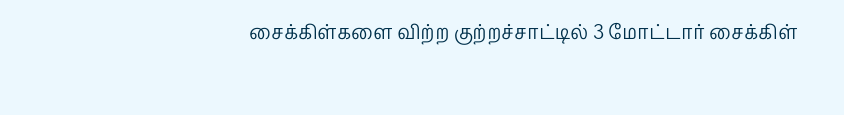சைக்கிள்களை விற்ற குற்றச்சாட்டில் 3 மோட்டார் சைக்கிள்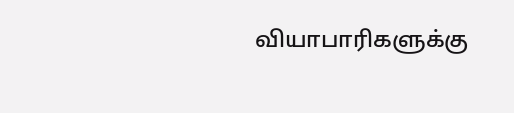வியாபாரிகளுக்கு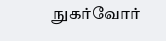நுகர்வோர்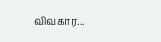விவகார...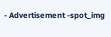- Advertisement -spot_img